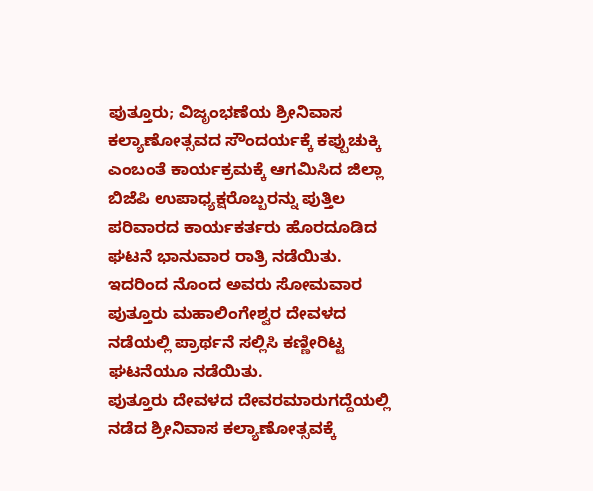ಪುತ್ತೂರು; ವಿಜೃಂಭಣೆಯ ಶ್ರೀನಿವಾಸ ಕಲ್ಯಾಣೋತ್ಸವದ ಸೌಂದರ್ಯಕ್ಕೆ ಕಪ್ಪುಚುಕ್ಕಿ ಎಂಬಂತೆ ಕಾರ್ಯಕ್ರಮಕ್ಕೆ ಆಗಮಿಸಿದ ಜಿಲ್ಲಾ ಬಿಜೆಪಿ ಉಪಾಧ್ಯಕ್ಷರೊಬ್ಬರನ್ನು ಪುತ್ತಿಲ ಪರಿವಾರದ ಕಾರ್ಯಕರ್ತರು ಹೊರದೂಡಿದ ಘಟನೆ ಭಾನುವಾರ ರಾತ್ರಿ ನಡೆಯಿತು. ಇದರಿಂದ ನೊಂದ ಅವರು ಸೋಮವಾರ ಪುತ್ತೂರು ಮಹಾಲಿಂಗೇಶ್ವರ ದೇವಳದ ನಡೆಯಲ್ಲಿ ಪ್ರಾರ್ಥನೆ ಸಲ್ಲಿಸಿ ಕಣ್ಣೀರಿಟ್ಟ ಘಟನೆಯೂ ನಡೆಯಿತು.
ಪುತ್ತೂರು ದೇವಳದ ದೇವರಮಾರುಗದ್ದೆಯಲ್ಲಿ ನಡೆದ ಶ್ರೀನಿವಾಸ ಕಲ್ಯಾಣೋತ್ಸವಕ್ಕೆ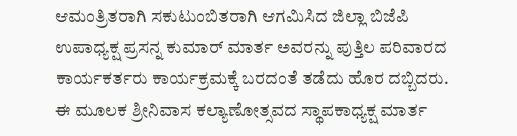ಆಮಂತ್ರಿತರಾಗಿ ಸಕುಟುಂಬಿತರಾಗಿ ಆಗಮಿಸಿದ ಜಿಲ್ಲಾ ಬಿಜೆಪಿ ಉಪಾಧ್ಯಕ್ಷ ಪ್ರಸನ್ನ ಕುಮಾರ್ ಮಾರ್ತ ಅವರನ್ನು ಪುತ್ತಿಲ ಪರಿವಾರದ ಕಾರ್ಯಕರ್ತರು ಕಾರ್ಯಕ್ರಮಕ್ಕೆ ಬರದಂತೆ ತಡೆದು ಹೊರ ದಬ್ಬಿದರು. ಈ ಮೂಲಕ ಶ್ರೀನಿವಾಸ ಕಲ್ಯಾಣೋತ್ಸವದ ಸ್ಥಾಪಕಾಧ್ಯಕ್ಷ ಮಾರ್ತ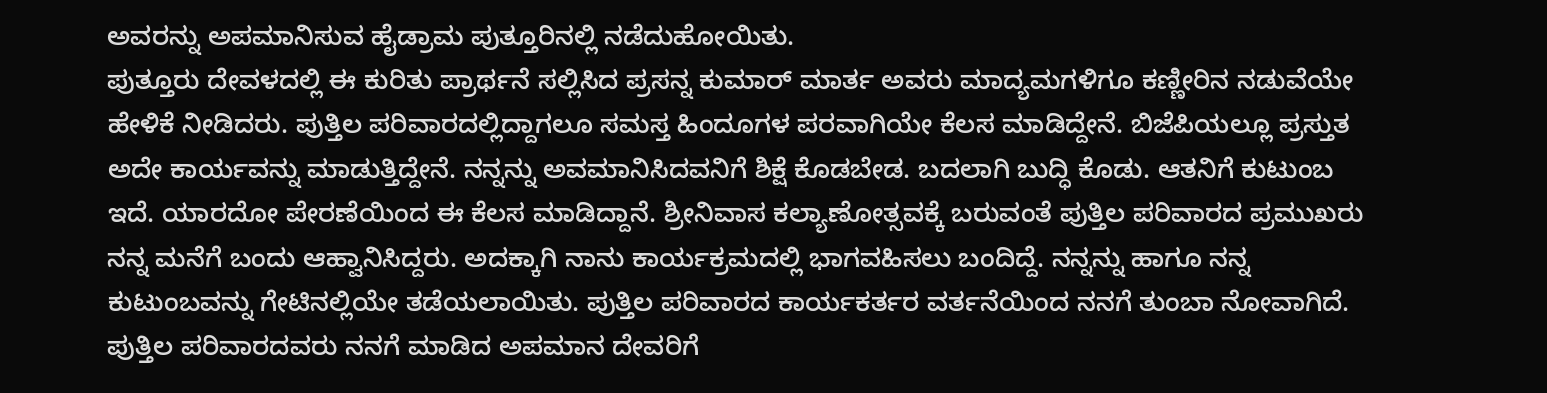ಅವರನ್ನು ಅಪಮಾನಿಸುವ ಹೈಡ್ರಾಮ ಪುತ್ತೂರಿನಲ್ಲಿ ನಡೆದುಹೋಯಿತು.
ಪುತ್ತೂರು ದೇವಳದಲ್ಲಿ ಈ ಕುರಿತು ಪ್ರಾರ್ಥನೆ ಸಲ್ಲಿಸಿದ ಪ್ರಸನ್ನ ಕುಮಾರ್ ಮಾರ್ತ ಅವರು ಮಾದ್ಯಮಗಳಿಗೂ ಕಣ್ಣೀರಿನ ನಡುವೆಯೇ ಹೇಳಿಕೆ ನೀಡಿದರು. ಪುತ್ತಿಲ ಪರಿವಾರದಲ್ಲಿದ್ದಾಗಲೂ ಸಮಸ್ತ ಹಿಂದೂಗಳ ಪರವಾಗಿಯೇ ಕೆಲಸ ಮಾಡಿದ್ದೇನೆ. ಬಿಜೆಪಿಯಲ್ಲೂ ಪ್ರಸ್ತುತ ಅದೇ ಕಾರ್ಯವನ್ನು ಮಾಡುತ್ತಿದ್ದೇನೆ. ನನ್ನನ್ನು ಅವಮಾನಿಸಿದವನಿಗೆ ಶಿಕ್ಷೆ ಕೊಡಬೇಡ. ಬದಲಾಗಿ ಬುದ್ಧಿ ಕೊಡು. ಆತನಿಗೆ ಕುಟುಂಬ ಇದೆ. ಯಾರದೋ ಪೇರಣೆಯಿಂದ ಈ ಕೆಲಸ ಮಾಡಿದ್ದಾನೆ. ಶ್ರೀನಿವಾಸ ಕಲ್ಯಾಣೋತ್ಸವಕ್ಕೆ ಬರುವಂತೆ ಪುತ್ತಿಲ ಪರಿವಾರದ ಪ್ರಮುಖರು ನನ್ನ ಮನೆಗೆ ಬಂದು ಆಹ್ವಾನಿಸಿದ್ದರು. ಅದಕ್ಕಾಗಿ ನಾನು ಕಾರ್ಯಕ್ರಮದಲ್ಲಿ ಭಾಗವಹಿಸಲು ಬಂದಿದ್ದೆ. ನನ್ನನ್ನು ಹಾಗೂ ನನ್ನ ಕುಟುಂಬವನ್ನು ಗೇಟಿನಲ್ಲಿಯೇ ತಡೆಯಲಾಯಿತು. ಪುತ್ತಿಲ ಪರಿವಾರದ ಕಾರ್ಯಕರ್ತರ ವರ್ತನೆಯಿಂದ ನನಗೆ ತುಂಬಾ ನೋವಾಗಿದೆ. ಪುತ್ತಿಲ ಪರಿವಾರದವರು ನನಗೆ ಮಾಡಿದ ಅಪಮಾನ ದೇವರಿಗೆ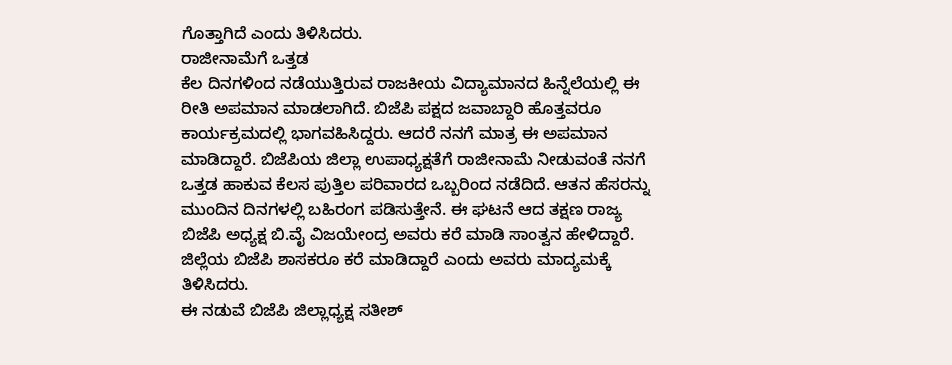ಗೊತ್ತಾಗಿದೆ ಎಂದು ತಿಳಿಸಿದರು.
ರಾಜೀನಾಮೆಗೆ ಒತ್ತಡ
ಕೆಲ ದಿನಗಳಿಂದ ನಡೆಯುತ್ತಿರುವ ರಾಜಕೀಯ ವಿದ್ಯಾಮಾನದ ಹಿನ್ನೆಲೆಯಲ್ಲಿ ಈ ರೀತಿ ಅಪಮಾನ ಮಾಡಲಾಗಿದೆ. ಬಿಜೆಪಿ ಪಕ್ಷದ ಜವಾಬ್ದಾರಿ ಹೊತ್ತವರೂ ಕಾರ್ಯಕ್ರಮದಲ್ಲಿ ಭಾಗವಹಿಸಿದ್ದರು. ಆದರೆ ನನಗೆ ಮಾತ್ರ ಈ ಅಪಮಾನ ಮಾಡಿದ್ದಾರೆ. ಬಿಜೆಪಿಯ ಜಿಲ್ಲಾ ಉಪಾಧ್ಯಕ್ಷತೆಗೆ ರಾಜೀನಾಮೆ ನೀಡುವಂತೆ ನನಗೆ ಒತ್ತಡ ಹಾಕುವ ಕೆಲಸ ಪುತ್ತಿಲ ಪರಿವಾರದ ಒಬ್ಬರಿಂದ ನಡೆದಿದೆ. ಆತನ ಹೆಸರನ್ನು ಮುಂದಿನ ದಿನಗಳಲ್ಲಿ ಬಹಿರಂಗ ಪಡಿಸುತ್ತೇನೆ. ಈ ಘಟನೆ ಆದ ತಕ್ಷಣ ರಾಜ್ಯ ಬಿಜೆಪಿ ಅಧ್ಯಕ್ಷ ಬಿ.ವೈ ವಿಜಯೇಂದ್ರ ಅವರು ಕರೆ ಮಾಡಿ ಸಾಂತ್ವನ ಹೇಳಿದ್ದಾರೆ. ಜಿಲ್ಲೆಯ ಬಿಜೆಪಿ ಶಾಸಕರೂ ಕರೆ ಮಾಡಿದ್ದಾರೆ ಎಂದು ಅವರು ಮಾದ್ಯಮಕ್ಕೆ ತಿಳಿಸಿದರು.
ಈ ನಡುವೆ ಬಿಜೆಪಿ ಜಿಲ್ಲಾಧ್ಯಕ್ಷ ಸತೀಶ್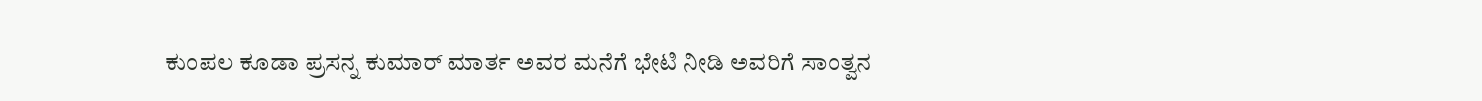ಕುಂಪಲ ಕೂಡಾ ಪ್ರಸನ್ನ ಕುಮಾರ್ ಮಾರ್ತ ಅವರ ಮನೆಗೆ ಭೇಟಿ ನೀಡಿ ಅವರಿಗೆ ಸಾಂತ್ವನ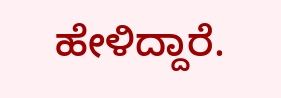ಹೇಳಿದ್ದಾರೆ.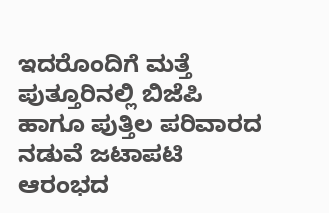ಇದರೊಂದಿಗೆ ಮತ್ತೆ ಪುತ್ತೂರಿನಲ್ಲಿ ಬಿಜೆಪಿ ಹಾಗೂ ಪುತ್ತಿಲ ಪರಿವಾರದ ನಡುವೆ ಜಟಾಪಟಿ ಆರಂಭದ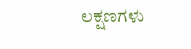ಲಕ್ಷಣಗಳು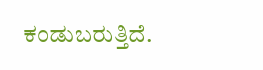ಕಂಡುಬರುತ್ತಿದೆ.